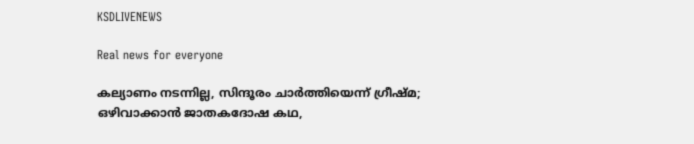KSDLIVENEWS

Real news for everyone

കല്യാണം നടന്നില്ല, സിന്ദൂരം ചാര്‍ത്തിയെന്ന് ഗ്രീഷ്മ; ഒഴിവാക്കാന്‍ ജാതകദോഷ കഥ,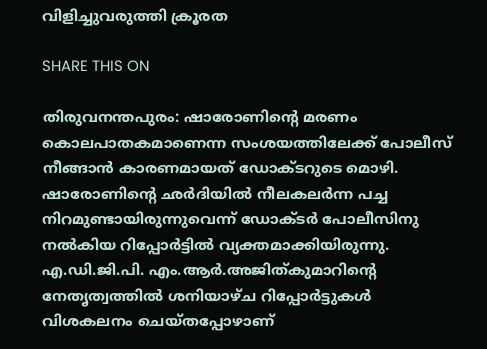വിളിച്ചുവരുത്തി ക്രൂരത

SHARE THIS ON

തിരുവനന്തപുരം: ഷാരോണിന്റെ മരണം കൊലപാതകമാണെന്ന സംശയത്തിലേക്ക് പോലീസ് നീങ്ങാന്‍ കാരണമായത് ഡോക്ടറുടെ മൊഴി. ഷാരോണിന്റെ ഛര്‍ദിയില്‍ നീലകലര്‍ന്ന പച്ച നിറമുണ്ടായിരുന്നുവെന്ന് ഡോക്ടര്‍ പോലീസിനു നല്‍കിയ റിപ്പോര്‍ട്ടില്‍ വ്യക്തമാക്കിയിരുന്നു. എ.ഡി.ജി.പി. എം.ആര്‍.അജിത്കുമാറിന്റെ നേതൃത്വത്തില്‍ ശനിയാഴ്ച റിപ്പോര്‍ട്ടുകള്‍ വിശകലനം ചെയ്തപ്പോഴാണ്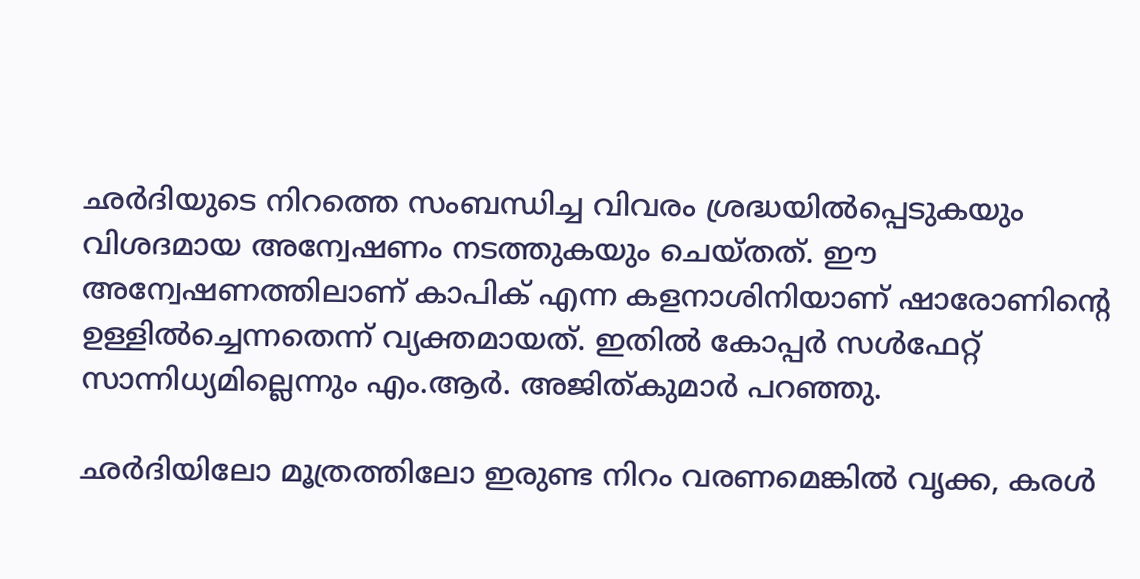ഛര്‍ദിയുടെ നിറത്തെ സംബന്ധിച്ച വിവരം ശ്രദ്ധയില്‍പ്പെടുകയും വിശദമായ അന്വേഷണം നടത്തുകയും ചെയ്തത്. ഈ അന്വേഷണത്തിലാണ് കാപിക് എന്ന കളനാശിനിയാണ് ഷാരോണിന്റെ ഉള്ളില്‍ച്ചെന്നതെന്ന് വ്യക്തമായത്. ഇതില്‍ കോപ്പര്‍ സള്‍ഫേറ്റ് സാന്നിധ്യമില്ലെന്നും എം.ആര്‍. അജിത്കുമാര്‍ പറഞ്ഞു.

ഛര്‍ദിയിലോ മൂത്രത്തിലോ ഇരുണ്ട നിറം വരണമെങ്കില്‍ വൃക്ക, കരള്‍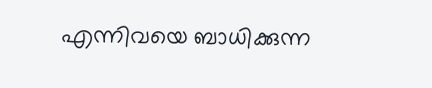എന്നിവയെ ബാധിക്കുന്ന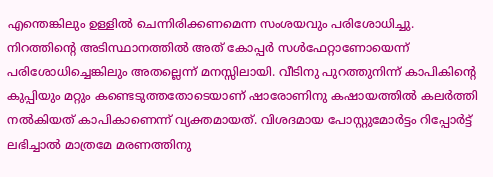എന്തെങ്കിലും ഉള്ളില്‍ ചെന്നിരിക്കണമെന്ന സംശയവും പരിശോധിച്ചു. നിറത്തിന്റെ അടിസ്ഥാനത്തില്‍ അത് കോപ്പര്‍ സള്‍ഫേറ്റാണോയെന്ന് പരിശോധിച്ചെങ്കിലും അതല്ലെന്ന് മനസ്സിലായി. വീടിനു പുറത്തുനിന്ന് കാപികിന്റെ കുപ്പിയും മറ്റും കണ്ടെടുത്തതോടെയാണ് ഷാരോണിനു കഷായത്തില്‍ കലര്‍ത്തി നല്‍കിയത് കാപികാണെന്ന് വ്യക്തമായത്. വിശദമായ പോസ്റ്റുമോര്‍ട്ടം റിപ്പോര്‍ട്ട് ലഭിച്ചാല്‍ മാത്രമേ മരണത്തിനു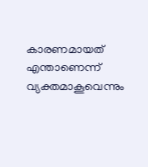കാരണമായത് എന്താണെന്ന് വ്യക്തമാകൂവെന്നും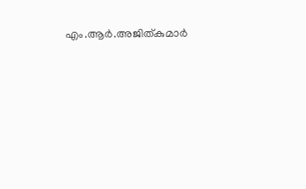എം.ആര്‍.അജിത്കുമാര്‍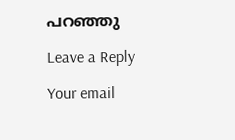പറഞ്ഞു

Leave a Reply

Your email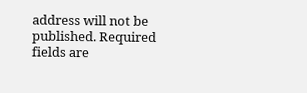address will not be published. Required fields are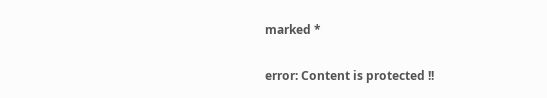marked *

error: Content is protected !!